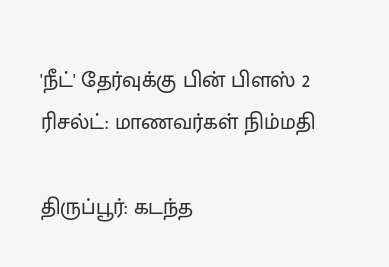'நீட்' தேர்வுக்கு பின் பிளஸ் 2 ரிசல்ட்: மாணவர்கள் நிம்மதி

திருப்பூர்: கடந்த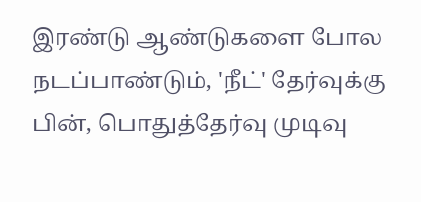இரண்டு ஆண்டுகளை போல நடப்பாண்டும், 'நீட்' தேர்வுக்கு பின், பொதுத்தேர்வு முடிவு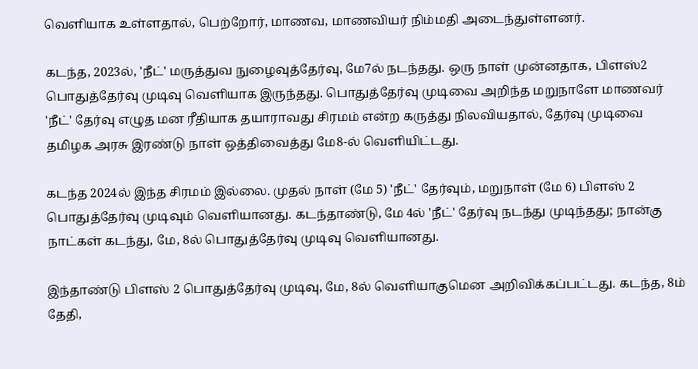வெளியாக உள்ளதால், பெற்றோர், மாணவ, மாணவியர் நிம்மதி அடைந்துள்ளனர்.

கடந்த, 2023ல், 'நீட்' மருத்துவ நுழைவுத்தேர்வு, மே7ல் நடந்தது. ஒரு நாள் முன்னதாக, பிளஸ்2 பொதுத்தேர்வு முடிவு வெளியாக இருந்தது. பொதுத்தேர்வு முடிவை அறிந்த மறுநாளே மாணவர் 'நீட்' தேர்வு எழுத மன ரீதியாக தயாராவது சிரமம் என்ற கருத்து நிலவியதால், தேர்வு முடிவை தமிழக அரசு இரண்டு நாள் ஒத்திவைத்து மே8-ல் வெளியிட்டது.

கடந்த 2024ல் இந்த சிரமம் இல்லை. முதல் நாள் (மே 5) 'நீட்' தேர்வும், மறுநாள் (மே 6) பிளஸ் 2 பொதுத்தேர்வு முடிவும் வெளியானது. கடந்தாண்டு, மே 4ல் 'நீட்' தேர்வு நடந்து முடிந்தது; நான்கு நாட்கள் கடந்து, மே, 8ல் பொதுத்தேர்வு முடிவு வெளியானது.

இந்தாண்டு பிளஸ் 2 பொதுத்தேர்வு முடிவு, மே, 8ல் வெளியாகுமென அறிவிக்கப்பட்டது. கடந்த, 8ம் தேதி,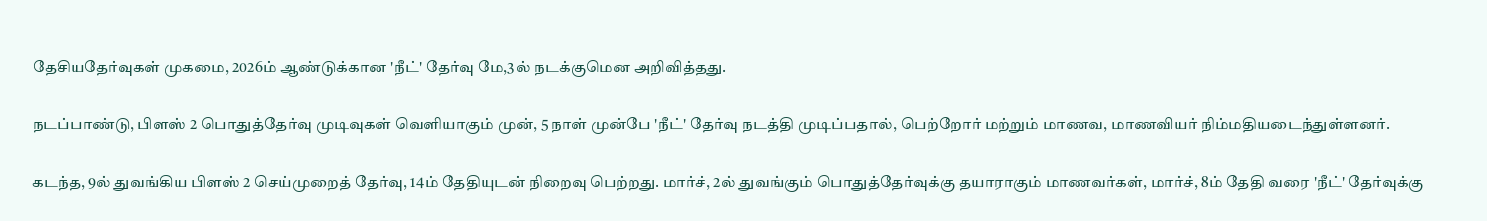தேசியதேர்வுகள் முகமை, 2026ம் ஆண்டுக்கான 'நீட்' தேர்வு மே,3ல் நடக்குமென அறிவித்தது.

நடப்பாண்டு, பிளஸ் 2 பொதுத்தேர்வு முடிவுகள் வெளியாகும் முன், 5 நாள் முன்பே 'நீட்' தேர்வு நடத்தி முடிப்பதால், பெற்றோர் மற்றும் மாணவ, மாணவியர் நிம்மதியடைந்துள்ளனர்.

கடந்த, 9ல் துவங்கிய பிளஸ் 2 செய்முறைத் தேர்வு, 14ம் தேதியுடன் நிறைவு பெற்றது. மார்ச், 2ல் துவங்கும் பொதுத்தேர்வுக்கு தயாராகும் மாணவர்கள், மார்ச், 8ம் தேதி வரை 'நீட்' தேர்வுக்கு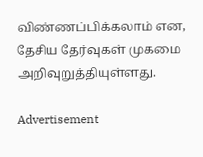விண்ணப்பிக்கலாம் என, தேசிய தேர்வுகள் முகமை அறிவுறுத்தியுள்ளது.

Advertisement